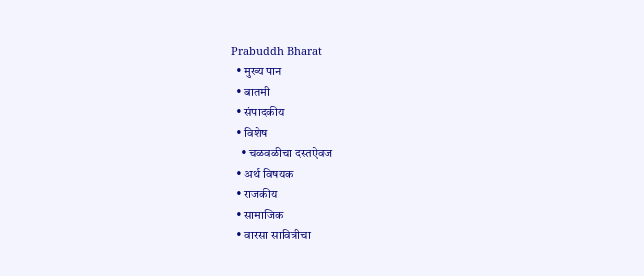Prabuddh Bharat
  • मुख्य पान
  • बातमी
  • संपादकीय
  • विशेष
    • चळवळीचा दस्तऐवज
  • अर्थ विषयक
  • राजकीय
  • सामाजिक
  • वारसा सावित्रीचा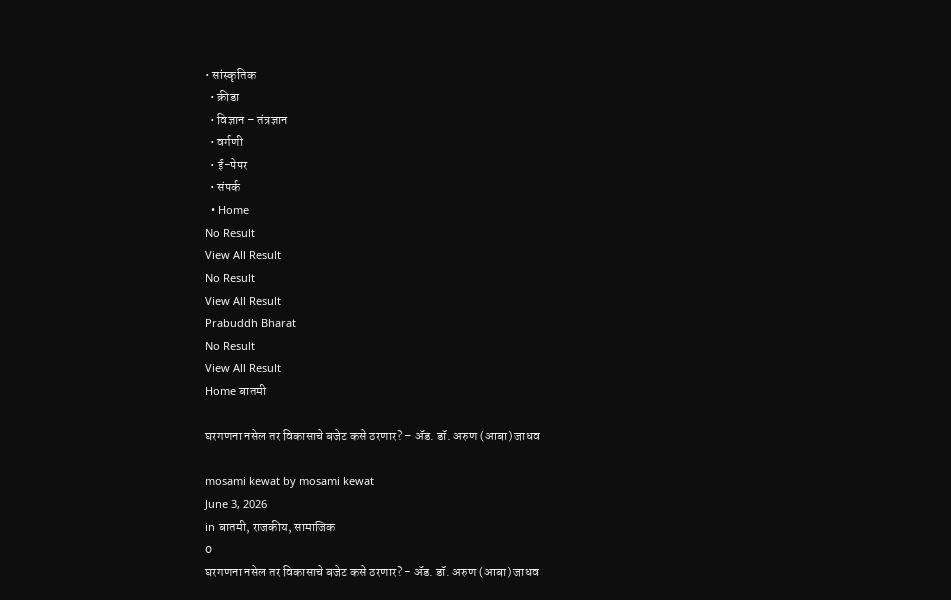• सांस्कृतिक
  • क्रीडा
  • विज्ञान – तंत्रज्ञान
  • वर्गणी
  • ई-पेपर
  • संपर्क
  • Home
No Result
View All Result
No Result
View All Result
Prabuddh Bharat
No Result
View All Result
Home बातमी

घरगणना नसेल तर विकासाचे बजेट कसे ठरणार? – ॲड. डॉ. अरुण (आबा) जाधव

mosami kewat by mosami kewat
June 3, 2026
in बातमी, राजकीय, सामाजिक
0
घरगणना नसेल तर विकासाचे बजेट कसे ठरणार? - ॲड. डॉ. अरुण (आबा) जाधव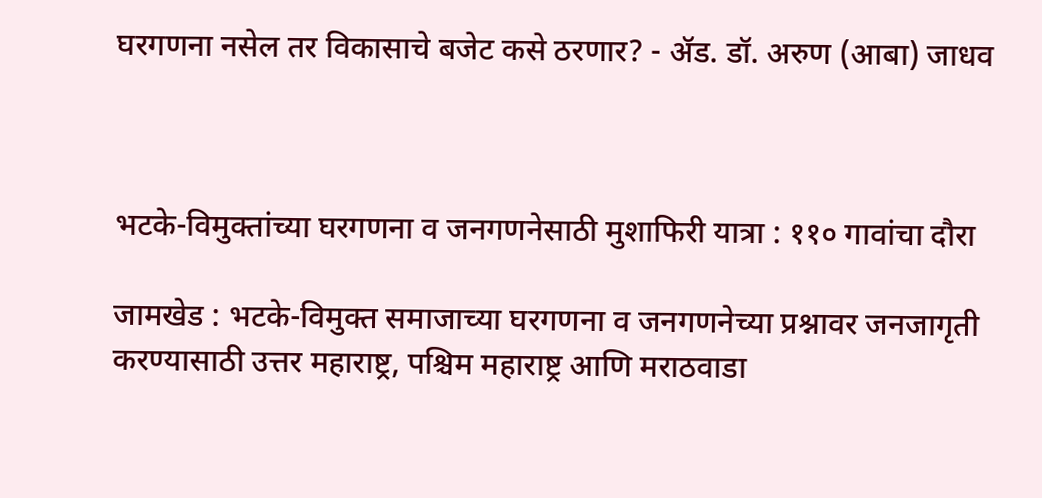घरगणना नसेल तर विकासाचे बजेट कसे ठरणार? - ॲड. डॉ. अरुण (आबा) जाधव



भटके-विमुक्तांच्या घरगणना व जनगणनेसाठी मुशाफिरी यात्रा : ११० गावांचा दौरा

जामखेड : भटके-विमुक्त समाजाच्या घरगणना व जनगणनेच्या प्रश्नावर जनजागृती करण्यासाठी उत्तर महाराष्ट्र, पश्चिम महाराष्ट्र आणि मराठवाडा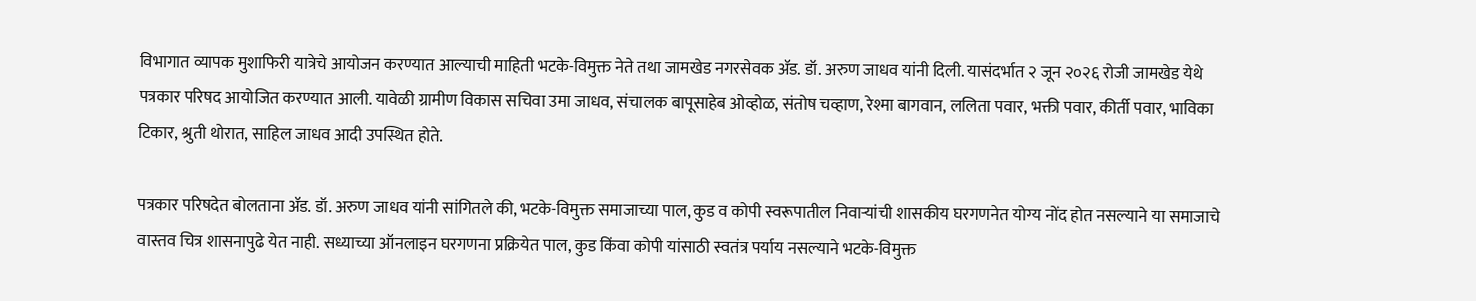विभागात व्यापक मुशाफिरी यात्रेचे आयोजन करण्यात आल्याची माहिती भटके-विमुक्त नेते तथा जामखेड नगरसेवक ॲड. डॉ. अरुण जाधव यांनी दिली. यासंदर्भात २ जून २०२६ रोजी जामखेड येथे पत्रकार परिषद आयोजित करण्यात आली. यावेळी ग्रामीण विकास सचिवा उमा जाधव, संचालक बापूसाहेब ओव्होळ, संतोष चव्हाण, रेश्मा बागवान, ललिता पवार, भक्ती पवार, कीर्ती पवार, भाविका टिकार, श्रुती थोरात, साहिल जाधव आदी उपस्थित होते.

पत्रकार परिषदेत बोलताना ॲड. डॉ. अरुण जाधव यांनी सांगितले की, भटके-विमुक्त समाजाच्या पाल, कुड व कोपी स्वरूपातील निवाऱ्यांची शासकीय घरगणनेत योग्य नोंद होत नसल्याने या समाजाचे वास्तव चित्र शासनापुढे येत नाही. सध्याच्या ऑनलाइन घरगणना प्रक्रियेत पाल, कुड किंवा कोपी यांसाठी स्वतंत्र पर्याय नसल्याने भटके-विमुक्त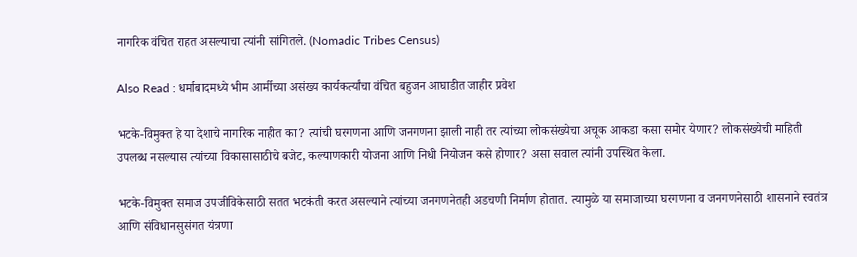नागरिक वंचित राहत असल्याचा त्यांनी सांगितले. (Nomadic Tribes Census)

Also Read : धर्माबादमध्ये भीम आर्मीच्या असंख्य कार्यकर्त्यांचा वंचित बहुजन आघाडीत जाहीर प्रवेश

भटके-विमुक्त हे या देशाचे नागरिक नाहीत का? त्यांची घरगणना आणि जनगणना झाली नाही तर त्यांच्या लोकसंख्येचा अचूक आकडा कसा समोर येणार? लोकसंख्येची माहिती उपलब्ध नसल्यास त्यांच्या विकासासाठीचे बजेट, कल्याणकारी योजना आणि निधी नियोजन कसे होणार? असा सवाल त्यांनी उपस्थित केला.

भटके-विमुक्त समाज उपजीविकेसाठी सतत भटकंती करत असल्याने त्यांच्या जनगणनेतही अडचणी निर्माण होतात. त्यामुळे या समाजाच्या घरगणना व जनगणनेसाठी शासनाने स्वतंत्र आणि संविधानसुसंगत यंत्रणा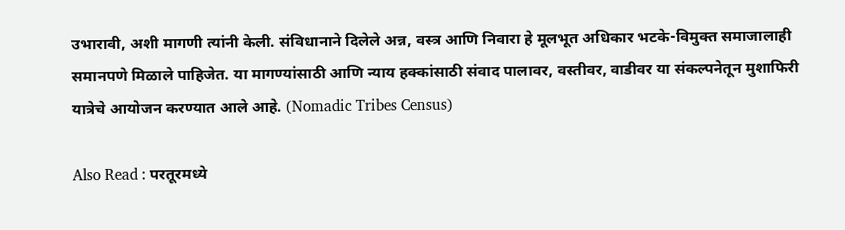उभारावी, अशी मागणी त्यांनी केली. संविधानाने दिलेले अन्न, वस्त्र आणि निवारा हे मूलभूत अधिकार भटके-विमुक्त समाजालाही समानपणे मिळाले पाहिजेत. या मागण्यांसाठी आणि न्याय हक्कांसाठी संवाद पालावर, वस्तीवर, वाडीवर या संकल्पनेतून मुशाफिरी यात्रेचे आयोजन करण्यात आले आहे. (Nomadic Tribes Census)

Also Read : परतूरमध्ये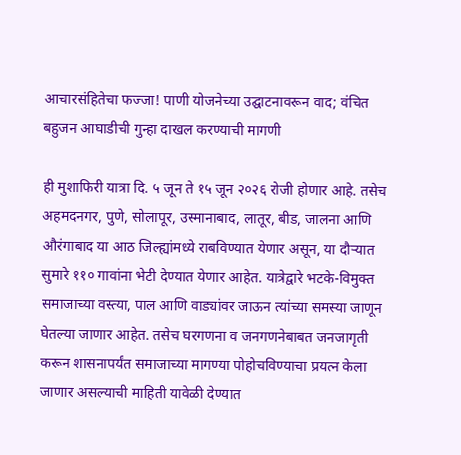आचारसंहितेचा फज्जा! पाणी योजनेच्या उद्घाटनावरून वाद; वंचित बहुजन आघाडीची गुन्हा दाखल करण्याची मागणी

ही मुशाफिरी यात्रा दि. ५ जून ते १५ जून २०२६ रोजी होणार आहे. तसेच अहमदनगर, पुणे, सोलापूर, उस्मानाबाद, लातूर, बीड, जालना आणि औरंगाबाद या आठ जिल्ह्यांमध्ये राबविण्यात येणार असून, या दौऱ्यात सुमारे ११० गावांना भेटी देण्यात येणार आहेत. यात्रेद्वारे भटके-विमुक्त समाजाच्या वस्त्या, पाल आणि वाड्यांवर जाऊन त्यांच्या समस्या जाणून घेतल्या जाणार आहेत. तसेच घरगणना व जनगणनेबाबत जनजागृती करून शासनापर्यंत समाजाच्या मागण्या पोहोचविण्याचा प्रयत्न केला जाणार असल्याची माहिती यावेळी देण्यात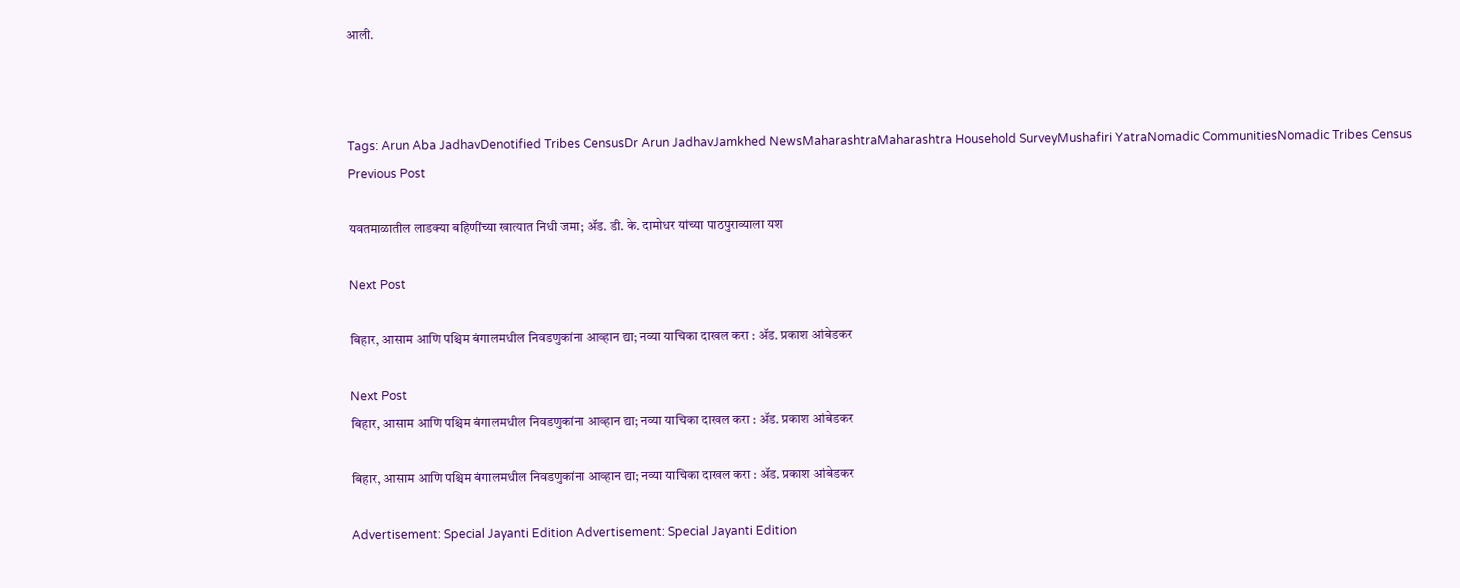आली.



Tags: Arun Aba JadhavDenotified Tribes CensusDr Arun JadhavJamkhed NewsMaharashtraMaharashtra Household SurveyMushafiri YatraNomadic CommunitiesNomadic Tribes Census
Previous Post

यवतमाळातील लाडक्या बहिणींच्या खात्यात निधी जमा; ॲड. डी. के. दामोधर यांच्या पाठपुराव्याला यश

Next Post

बिहार, आसाम आणि पश्चिम बंगालमधील निवडणुकांना आव्हान द्या; नव्या याचिका दाखल करा : ॲड. प्रकाश आंबेडकर

Next Post
बिहार, आसाम आणि पश्चिम बंगालमधील निवडणुकांना आव्हान द्या; नव्या याचिका दाखल करा : ॲड. प्रकाश आंबेडकर

बिहार, आसाम आणि पश्चिम बंगालमधील निवडणुकांना आव्हान द्या; नव्या याचिका दाखल करा : ॲड. प्रकाश आंबेडकर

Advertisement: Special Jayanti Edition Advertisement: Special Jayanti Edition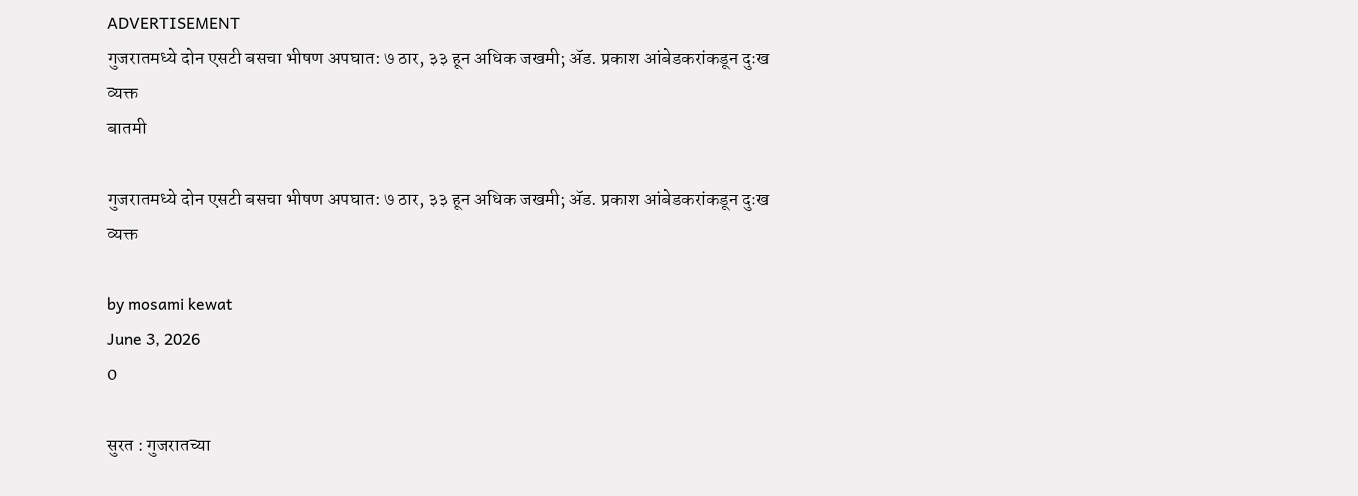ADVERTISEMENT
गुजरातमध्ये दोन एसटी बसचा भीषण अपघात: ७ ठार, ३३ हून अधिक जखमी; ॲड. प्रकाश आंबेडकरांकडून दुःख व्यक्त
बातमी

गुजरातमध्ये दोन एसटी बसचा भीषण अपघात: ७ ठार, ३३ हून अधिक जखमी; ॲड. प्रकाश आंबेडकरांकडून दुःख व्यक्त

by mosami kewat
June 3, 2026
0

सुरत : गुजरातच्या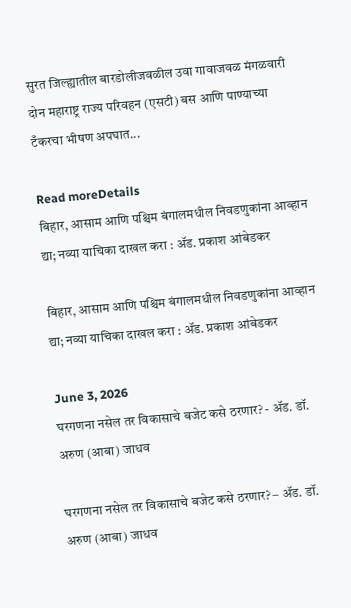सुरत जिल्ह्यातील बारडोलीजवळील उवा गावाजवळ मंगळवारी दोन महाराष्ट्र राज्य परिवहन (एसटी) बस आणि पाण्याच्या टँकरचा भीषण अपघात...

Read moreDetails
बिहार, आसाम आणि पश्चिम बंगालमधील निवडणुकांना आव्हान द्या; नव्या याचिका दाखल करा : ॲड. प्रकाश आंबेडकर

बिहार, आसाम आणि पश्चिम बंगालमधील निवडणुकांना आव्हान द्या; नव्या याचिका दाखल करा : ॲड. प्रकाश आंबेडकर

June 3, 2026
घरगणना नसेल तर विकासाचे बजेट कसे ठरणार? - ॲड. डॉ. अरुण (आबा) जाधव

घरगणना नसेल तर विकासाचे बजेट कसे ठरणार? – ॲड. डॉ. अरुण (आबा) जाधव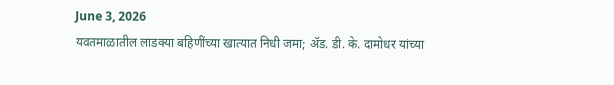June 3, 2026
यवतमाळातील लाडक्या बहिणींच्या खात्यात निधी जमा; ॲड. डी. के. दामोधर यांच्या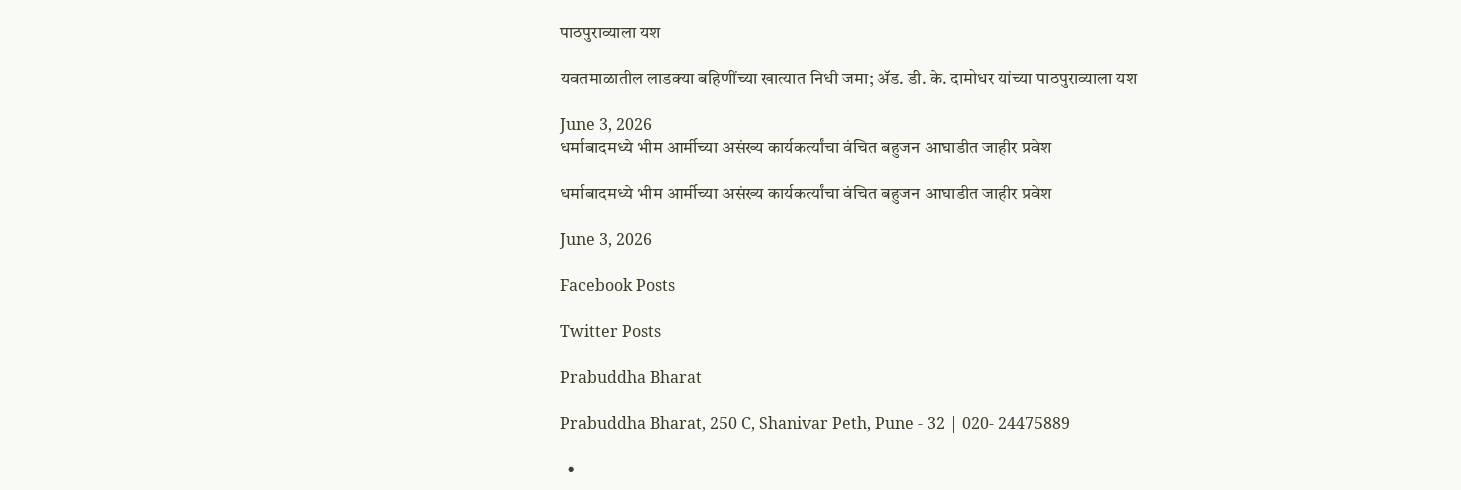पाठपुराव्याला यश

यवतमाळातील लाडक्या बहिणींच्या खात्यात निधी जमा; ॲड. डी. के. दामोधर यांच्या पाठपुराव्याला यश

June 3, 2026
धर्माबादमध्ये भीम आर्मीच्या असंख्य कार्यकर्त्यांचा वंचित बहुजन आघाडीत जाहीर प्रवेश

धर्माबादमध्ये भीम आर्मीच्या असंख्य कार्यकर्त्यांचा वंचित बहुजन आघाडीत जाहीर प्रवेश

June 3, 2026

Facebook Posts

Twitter Posts

Prabuddha Bharat

Prabuddha Bharat, 250 C, Shanivar Peth, Pune - 32 | 020- 24475889

  •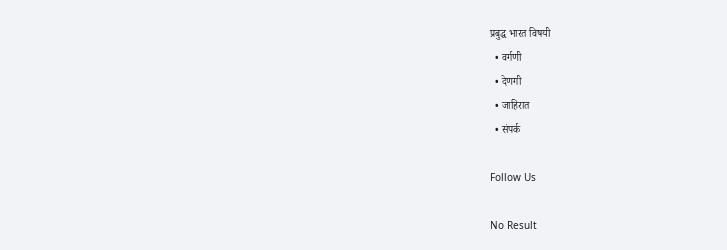प्रबुद्ध भारत विषयी
  • वर्गणी
  • देणगी
  • जाहिरात
  • संपर्क

Follow Us

No Result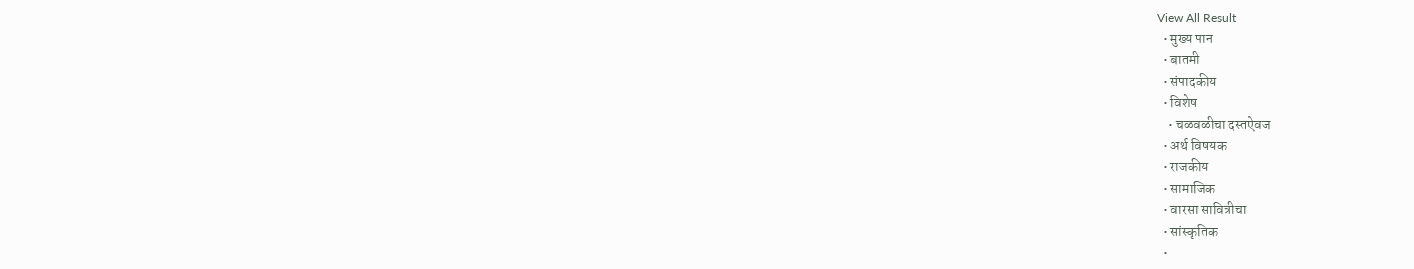View All Result
  • मुख्य पान
  • बातमी
  • संपादकीय
  • विशेष
    • चळवळीचा दस्तऐवज
  • अर्थ विषयक
  • राजकीय
  • सामाजिक
  • वारसा सावित्रीचा
  • सांस्कृतिक
  •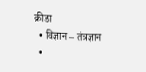क्रीडा
  • विज्ञान – तंत्रज्ञान
  •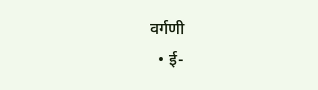वर्गणी
  • ई-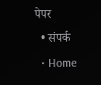पेपर
  • संपर्क
  • Home